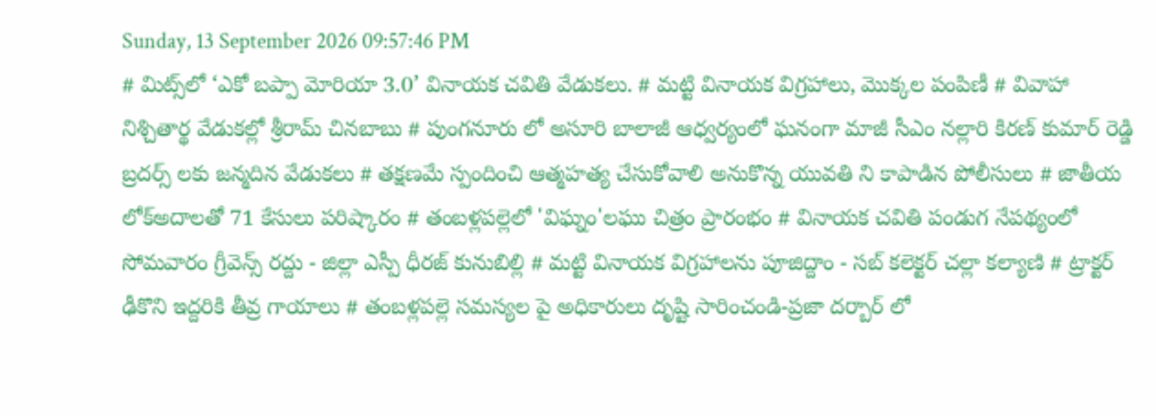Sunday, 13 September 2026 09:57:46 PM
# మిట్స్‌లో ‘ఎకో బప్పా మోరియా 3.0’ వినాయక చవితి వేడుకలు. # మట్టి వినాయక విగ్రహాలు, మొక్కల పంపిణీ # వివాహా నిశ్చితార్థ వేడుకల్లో శ్రీరామ్ చినబాబు # పుంగనూరు లో అసూరి బాలాజీ ఆధ్వర్యంలో ఘనంగా మాజీ సీఎం నల్లారి కిరణ్ కుమార్ రెడ్డి బ్రదర్స్ లకు జన్మదిన వేడుకలు # తక్షణమే స్పందించి ఆత్మహత్య చేసుకోవాలి అనుకొన్న యువతి ని కాపాడిన పోలీసులు # జాతీయ లోక్అదాలతో 71 కేసులు పరిష్కారం # తంబళ్లపల్లెలో 'విఘ్నం'లఘు చిత్రం ప్రారంభం # వినాయక చవితి పండుగ నేపథ్యంలో సోమవారం గ్రీవెన్స్ రద్దు - జిల్లా ఎస్పీ ధీరజ్ కునుబిల్లి # మట్టి వినాయక విగ్రహాలను పూజిద్దాం - సబ్ కలెక్టర్ చల్లా కల్యాణి # ట్రాక్టర్ ఢీకొని ఇద్దరికి తీవ్ర గాయాలు # తంబళ్లపల్లె సమస్యల పై అధికారులు దృష్టి సారించండి-ప్రజా దర్బార్ లో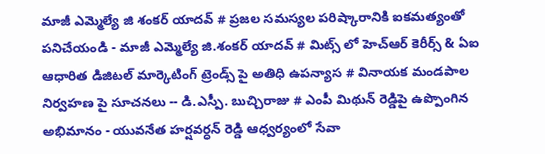మాజీ ఎమ్మెల్యే జి శంకర్ యాదవ్ # ప్రజల సమస్యల పరిష్కారానికి ఐకమత్యంతో పనిచేయండి - మాజీ ఎమ్మెల్యే జి.శంకర్ యాదవ్ # మిట్స్ లో హెచ్‌ఆర్ కెరీర్స్ & ఏఐ ఆధారిత డిజిటల్ మార్కెటింగ్ ట్రెండ్స్ పై అతిధి ఉపన్యాస # వినాయక మండపాల నిర్వహణ పై సూచనలు -- డి.ఎస్పీ. బుచ్చిరాజు # ఎంపీ మిథున్ రెడ్డిపై ఉప్పొంగిన అభిమానం - యువనేత హర్షవర్ధన్ రెడ్డి ఆధ్వర్యంలో సేవా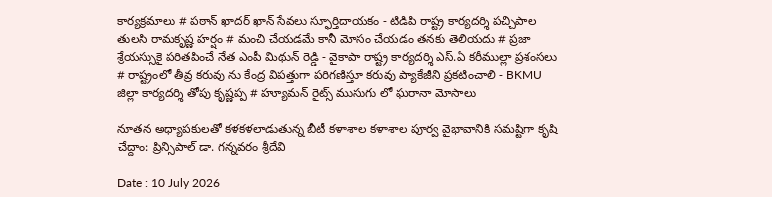కార్యక్రమాలు # పఠాన్ ఖాదర్ ఖాన్ సేవలు స్ఫూర్తిదాయకం - టిడిపి రాష్ట్ర కార్యదర్శి పచ్చిపాల తులసి రామకృష్ణ హర్షం # మంచి చేయడమే కానీ మోసం చేయడం తనకు తెలియదు # ప్రజా శ్రేయస్సుకై పరితపించే నేత ఎంపీ మిథున్ రెడ్డి - వైకాపా రాష్ట్ర కార్యదర్శి ఎస్.ఏ కరీముల్లా ప్రశంసలు # రాష్ట్రంలో తీవ్ర కరువు ను కేంద్ర విపత్తుగా పరిగణిస్తూ కరువు ప్యాకేజీని ప్రకటించాలి - BKMU జిల్లా కార్యదర్శి తోపు కృష్ణప్ప # హ్యూమన్ రైట్స్ ముసుగు లో ఘరానా మోసాలు

నూతన అధ్యాపకులతో కళకళలాడుతున్న బీటీ కళాశాల కళాశాల పూర్వ వైభావానికి సమష్టిగా కృషి చేద్దాం: ప్రిన్సిపాల్ డా. గన్నవరం శ్రీదేవి

Date : 10 July 2026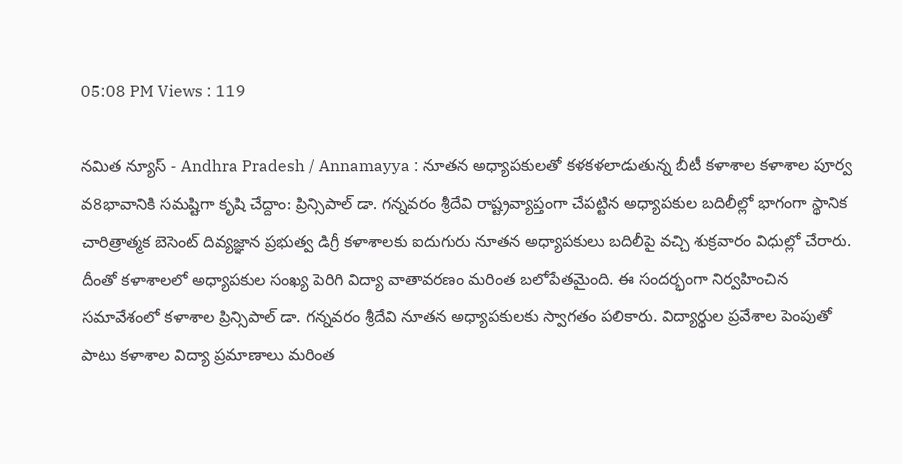05:08 PM Views : 119

నమిత న్యూస్ - Andhra Pradesh / Annamayya : నూతన అధ్యాపకులతో కళకళలాడుతున్న బీటీ కళాశాల కళాశాల పూర్వ వ8భావానికి సమష్టిగా కృషి చేద్దాం: ప్రిన్సిపాల్ డా. గన్నవరం శ్రీదేవి రాష్ట్రవ్యాప్తంగా చేపట్టిన అధ్యాపకుల బదిలీల్లో భాగంగా స్థానిక చారిత్రాత్మక బెసెంట్ దివ్యజ్ఞాన ప్రభుత్వ డిగ్రీ కళాశాలకు ఐదుగురు నూతన అధ్యాపకులు బదిలీపై వచ్చి శుక్రవారం విధుల్లో చేరారు. దీంతో కళాశాలలో అధ్యాపకుల సంఖ్య పెరిగి విద్యా వాతావరణం మరింత బలోపేతమైంది. ఈ సందర్భంగా నిర్వహించిన సమావేశంలో కళాశాల ప్రిన్సిపాల్ డా. గన్నవరం శ్రీదేవి నూతన అధ్యాపకులకు స్వాగతం పలికారు. విద్యార్థుల ప్రవేశాల పెంపుతో పాటు కళాశాల విద్యా ప్రమాణాలు మరింత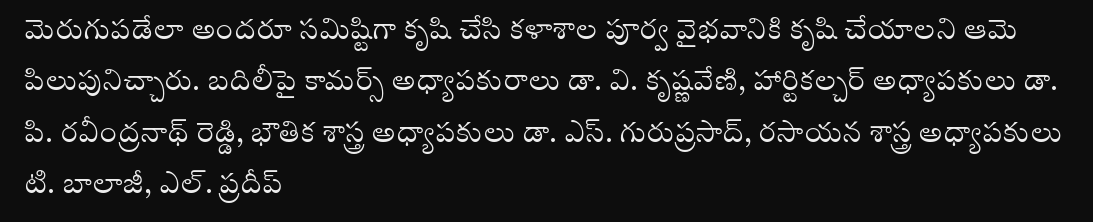మెరుగుపడేలా అందరూ సమిష్టిగా కృషి చేసి కళాశాల పూర్వ వైభవానికి కృషి చేయాలని ఆమె పిలుపునిచ్చారు. బదిలీపై కామర్స్ అధ్యాపకురాలు డా. వి. కృష్ణవేణి, హార్టికల్చర్ అధ్యాపకులు డా. పి. రవీంద్రనాథ్ రెడ్డి, భౌతిక శాస్త్ర అధ్యాపకులు డా. ఎస్. గురుప్రసాద్, రసాయన శాస్త్ర అధ్యాపకులు టి. బాలాజీ, ఎల్. ప్రదీప్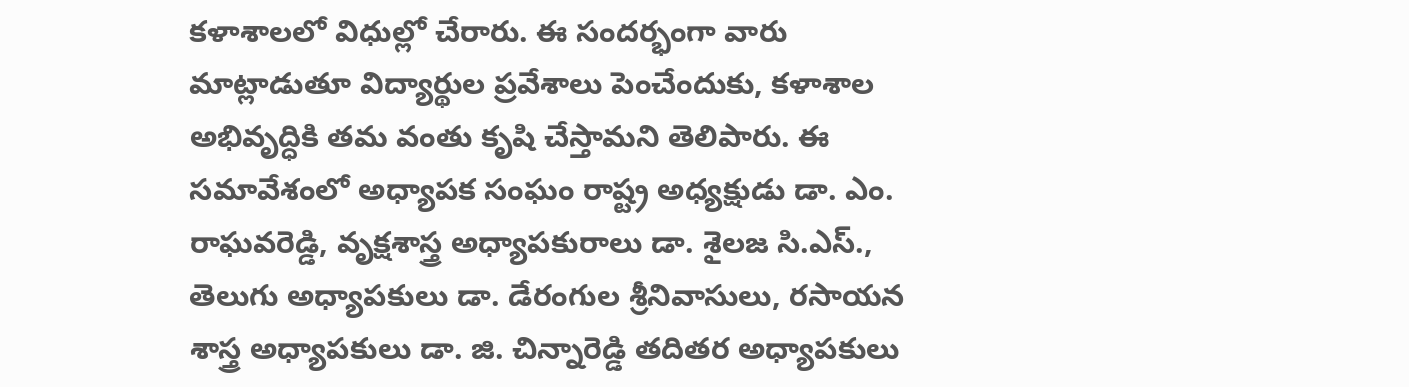కళాశాలలో విధుల్లో చేరారు. ఈ సందర్భంగా వారు మాట్లాడుతూ విద్యార్థుల ప్రవేశాలు పెంచేందుకు, కళాశాల అభివృద్ధికి తమ వంతు కృషి చేస్తామని తెలిపారు. ఈ సమావేశంలో అధ్యాపక సంఘం రాష్ట్ర అధ్యక్షుడు డా. ఎం. రాఘవరెడ్డి, వృక్షశాస్త్ర అధ్యాపకురాలు డా. శైలజ సి.ఎస్., తెలుగు అధ్యాపకులు డా. డేరంగుల శ్రీనివాసులు, రసాయన శాస్త్ర అధ్యాపకులు డా. జి. చిన్నారెడ్డి తదితర అధ్యాపకులు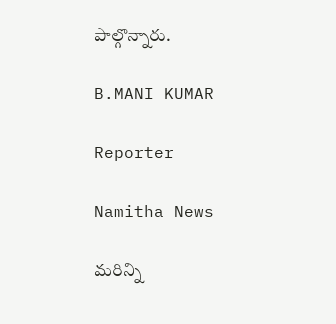పాల్గొన్నారు.

B.MANI KUMAR

Reporter

Namitha News

మరిన్ని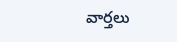వార్తలు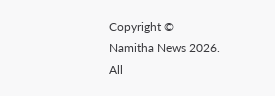Copyright © Namitha News 2026. All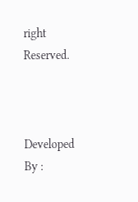right Reserved.



Developed By :